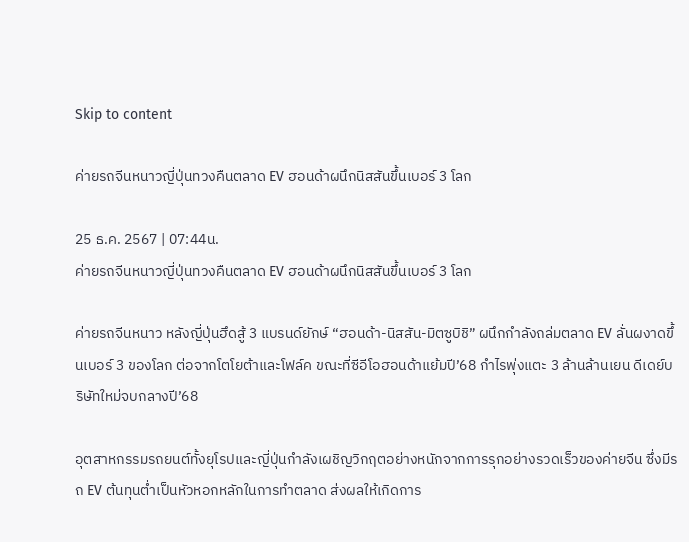Skip to content

ค่ายรถจีนหนาวญี่ปุ่นทวงคืนตลาด EV ฮอนด้าผนึกนิสสันขึ้นเบอร์ 3 โลก

25 ธ.ค. 2567 | 07:44น.
ค่ายรถจีนหนาวญี่ปุ่นทวงคืนตลาด EV ฮอนด้าผนึกนิสสันขึ้นเบอร์ 3 โลก

ค่ายรถจีนหนาว หลังญี่ปุ่นฮึดสู้ 3 แบรนด์ยักษ์ “ฮอนด้า-นิสสัน-มิตซูบิชิ” ผนึกกำลังถล่มตลาด EV ลั่นผงาดขึ้นเบอร์ 3 ของโลก ต่อจากโตโยต้าและโฟล์ค ขณะที่ซีอีโอฮอนด้าแย้มปี’68 กำไรพุ่งแตะ 3 ล้านล้านเยน ดีเดย์บริษัทใหม่จบกลางปี’68

อุตสาหกรรมรถยนต์ทั้งยุโรปและญี่ปุ่นกำลังเผชิญวิกฤตอย่างหนักจากการรุกอย่างรวดเร็วของค่ายจีน ซึ่งมีรถ EV ต้นทุนต่ำเป็นหัวหอกหลักในการทำตลาด ส่งผลให้เกิดการ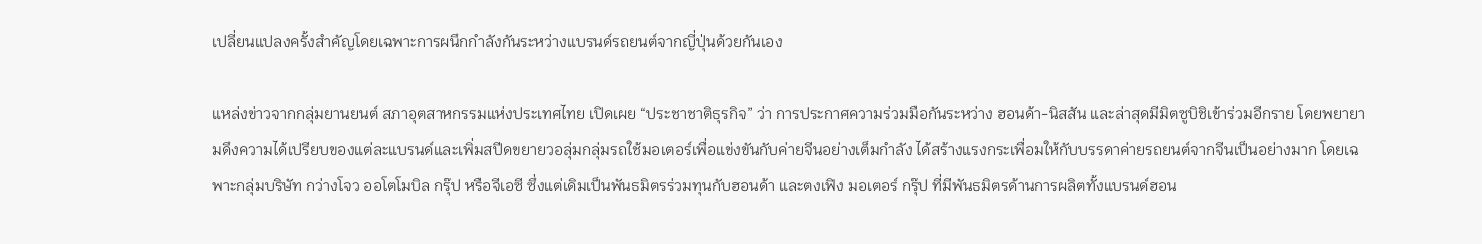เปลี่ยนแปลงครั้งสำคัญโดยเฉพาะการผนึกกำลังกันระหว่างแบรนด์รถยนต์จากญี่ปุ่นด้วยกันเอง

แหล่งข่าวจากกลุ่มยานยนต์ สภาอุตสาหกรรมแห่งประเทศไทย เปิดเผย “ประชาชาติธุรกิจ” ว่า การประกาศความร่วมมือกันระหว่าง ฮอนด้า-นิสสัน และล่าสุดมีมิตซูบิชิเข้าร่วมอีกราย โดยพยายามดึงความได้เปรียบของแต่ละแบรนด์และเพิ่มสปีดขยายวอลุ่มกลุ่มรถใช้มอเตอร์เพื่อแข่งขันกับค่ายจีนอย่างเต็มกำลัง ได้สร้างแรงกระเพื่อมให้กับบรรดาค่ายรถยนต์จากจีนเป็นอย่างมาก โดยเฉพาะกลุ่มบริษัท กว่างโจว ออโตโมบิล กรุ๊ป หรือจีเอซี ซึ่งแต่เดิมเป็นพันธมิตรร่วมทุนกับฮอนด้า และตงเฟิง มอเตอร์ กรุ๊ป ที่มีพันธมิตรด้านการผลิตทั้งแบรนด์ฮอน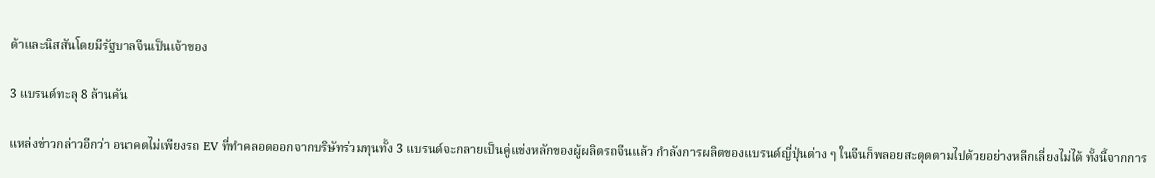ด้าและนิสสันโดยมีรัฐบาลจีนเป็นเจ้าของ

3 แบรนด์ทะลุ 8 ล้านคัน

แหล่งข่าวกล่าวอีกว่า อนาคตไม่เพียงรถ EV ที่ทำคลอดออกจากบริษัทร่วมทุนทั้ง 3 แบรนด์จะกลายเป็นคู่แข่งหลักของผู้ผลิตรถจีนแล้ว กำลังการผลิตของแบรนด์ญี่ปุ่นต่าง ๆ ในจีนก็พลอยสะดุดตามไปด้วยอย่างหลีกเลี่ยงไม่ได้ ทั้งนี้จากการ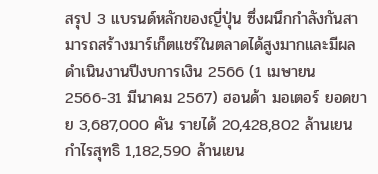สรุป 3 แบรนด์หลักของญี่ปุ่น ซึ่งผนึกกำลังกันสามารถสร้างมาร์เก็ตแชร์ในตลาดได้สูงมากและมีผลดำเนินงานปีงบการเงิน 2566 (1 เมษายน 2566-31 มีนาคม 2567) ฮอนด้า มอเตอร์ ยอดขาย 3,687,000 คัน รายได้ 20,428,802 ล้านเยน กำไรสุทธิ 1,182,590 ล้านเยน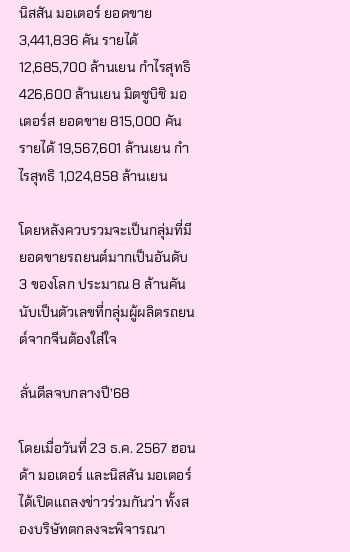นิสสัน มอเตอร์ ยอดขาย 3,441,836 คัน รายได้ 12,685,700 ล้านเยน กำไรสุทธิ 426,600 ล้านเยน มิตซูบิชิ มอเตอร์ส ยอดขาย 815,000 คัน รายได้ 19,567,601 ล้านเยน กำไรสุทธิ 1,024,858 ล้านเยน

โดยหลังควบรวมจะเป็นกลุ่มที่มียอดขายรถยนต์มากเป็นอันดับ 3 ของโลก ประมาณ 8 ล้านคัน นับเป็นตัวเลขที่กลุ่มผู้ผลิตรถยนต์จากจีนต้องใส่ใจ

ลั่นดีลจบกลางปี’68

โดยเมื่อวันที่ 23 ธ.ค. 2567 ฮอนด้า มอเตอร์ และนิสสัน มอเตอร์ ได้เปิดแถลงข่าวร่วมกันว่า ทั้งสองบริษัทตกลงจะพิจารณา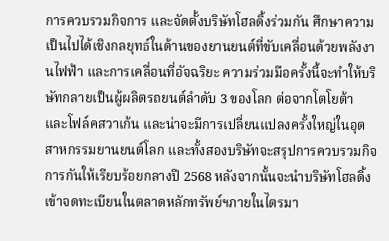การควบรวมกิจการ และจัดตั้งบริษัทโฮลดิ้งร่วมกัน ศึกษาความเป็นไปได้เชิงกลยุทธ์ในด้านของยานยนต์ที่ขับเคลื่อนด้วยพลังงานไฟฟ้า และการเคลื่อนที่อัจฉริยะ ความร่วมมือครั้งนี้จะทำให้บริษัทกลายเป็นผู้ผลิตรถยนต์ลำดับ 3 ของโลก ต่อจากโตโยต้า และโฟล์คสวาเก้น และน่าจะมีการเปลี่ยนแปลงครั้งใหญ่ในอุตสาหกรรมยานยนต์โลก และทั้งสองบริษัทจะสรุปการควบรวมกิจการกันให้เรียบร้อยกลางปี 2568 หลังจากนั้นจะนำบริษัทโฮลดิ้งเข้าจดทะเบียนในตลาดหลักทรัพย์ฯภายในไตรมา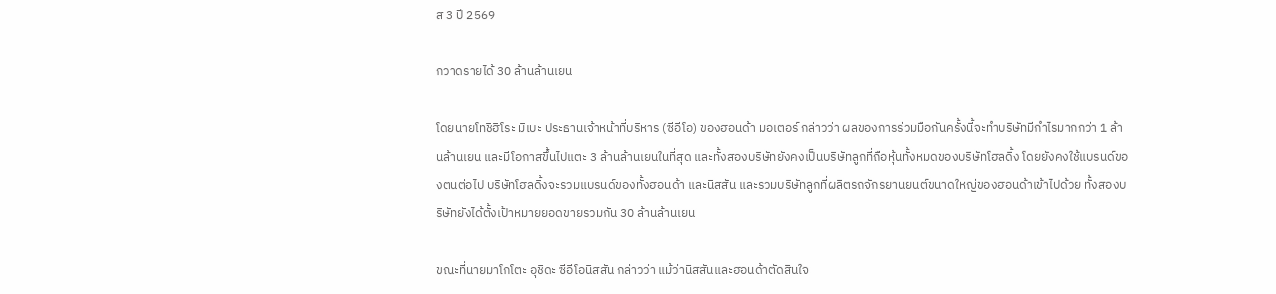ส 3 ปี 2569

กวาดรายได้ 30 ล้านล้านเยน

โดยนายโทชิฮิโระ มิเบะ ประธานเจ้าหน้าที่บริหาร (ซีอีโอ) ของฮอนด้า มอเตอร์ กล่าวว่า ผลของการร่วมมือกันครั้งนี้จะทำบริษัทมีกำไรมากกว่า 1 ล้านล้านเยน และมีโอกาสขึ้นไปแตะ 3 ล้านล้านเยนในที่สุด และทั้งสองบริษัทยังคงเป็นบริษัทลูกที่ถือหุ้นทั้งหมดของบริษัทโฮลดิ้ง โดยยังคงใช้แบรนด์ของตนต่อไป บริษัทโฮลดิ้งจะรวมแบรนด์ของทั้งฮอนด้า และนิสสัน และรวมบริษัทลูกที่ผลิตรถจักรยานยนต์ขนาดใหญ่ของฮอนด้าเข้าไปด้วย ทั้งสองบริษัทยังได้ตั้งเป้าหมายยอดขายรวมกัน 30 ล้านล้านเยน

ขณะที่นายมาโกโตะ อุชิดะ ซีอีโอนิสสัน กล่าวว่า แม้ว่านิสสันและฮอนด้าตัดสินใจ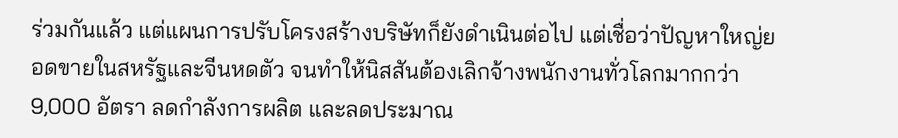ร่วมกันแล้ว แต่แผนการปรับโครงสร้างบริษัทก็ยังดำเนินต่อไป แต่เชื่อว่าปัญหาใหญ่ยอดขายในสหรัฐและจีนหดตัว จนทำให้นิสสันต้องเลิกจ้างพนักงานทั่วโลกมากกว่า 9,000 อัตรา ลดกำลังการผลิต และลดประมาณ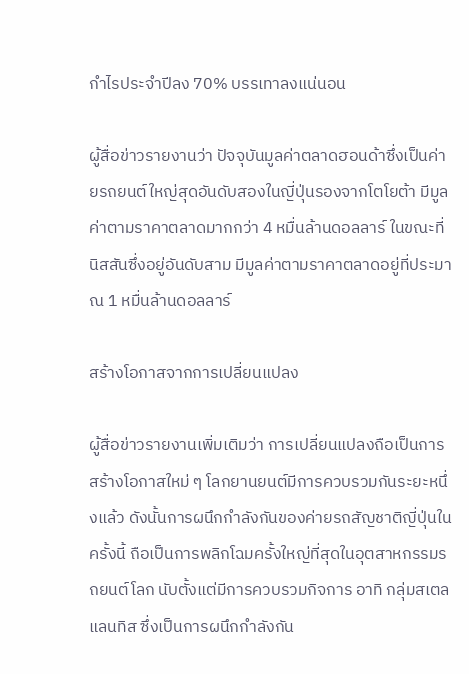กำไรประจำปีลง 70% บรรเทาลงแน่นอน

ผู้สื่อข่าวรายงานว่า ปัจจุบันมูลค่าตลาดฮอนด้าซึ่งเป็นค่ายรถยนต์ใหญ่สุดอันดับสองในญี่ปุ่นรองจากโตโยต้า มีมูลค่าตามราคาตลาดมากกว่า 4 หมื่นล้านดอลลาร์ ในขณะที่นิสสันซึ่งอยู่อันดับสาม มีมูลค่าตามราคาตลาดอยู่ที่ประมาณ 1 หมื่นล้านดอลลาร์

สร้างโอกาสจากการเปลี่ยนแปลง

ผู้สื่อข่าวรายงานเพิ่มเติมว่า การเปลี่ยนแปลงถือเป็นการสร้างโอกาสใหม่ ๆ โลกยานยนต์มีการควบรวมกันระยะหนึ่งแล้ว ดังนั้นการผนึกกำลังกันของค่ายรถสัญชาติญี่ปุ่นในครั้งนี้ ถือเป็นการพลิกโฉมครั้งใหญ่ที่สุดในอุตสาหกรรมรถยนต์โลก นับตั้งแต่มีการควบรวมกิจการ อาทิ กลุ่มสเตลแลนทิส ซึ่งเป็นการผนึกกำลังกัน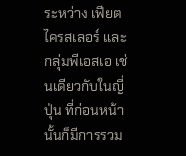ระหว่าง เฟียต ไครสเลอร์ และกลุ่มพีเอสเอ เช่นเดียวกับในญี่ปุ่น ที่ก่อนหน้านั้นก็มีการรวม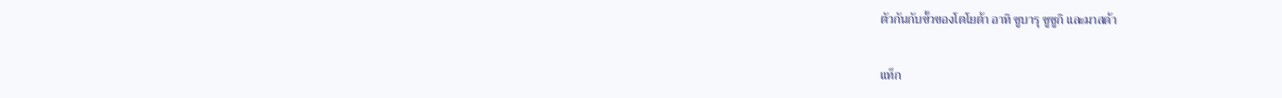ตัวกันกับขั้วของโตโยต้า อาทิ ซูบารุ ซูซูกิ และมาสด้า

แท็ก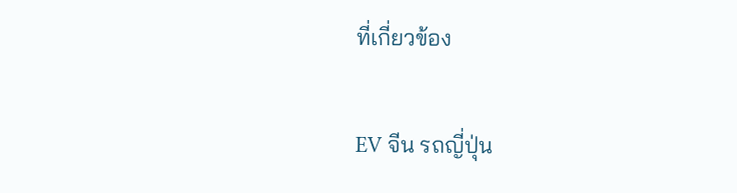ที่เกี่ยวข้อง

EV จีน รถญี่ปุ่น